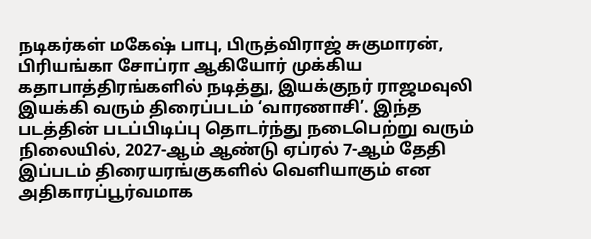நடிகர்கள் மகேஷ் பாபு, பிருத்விராஜ் சுகுமாரன், பிரியங்கா சோப்ரா ஆகியோர் முக்கிய கதாபாத்திரங்களில் நடித்து, இயக்குநர் ராஜமவுலி இயக்கி வரும் திரைப்படம் ‘வாரணாசி’. இந்த படத்தின் படப்பிடிப்பு தொடர்ந்து நடைபெற்று வரும் நிலையில், 2027-ஆம் ஆண்டு ஏப்ரல் 7-ஆம் தேதி இப்படம் திரையரங்குகளில் வெளியாகும் என அதிகாரப்பூர்வமாக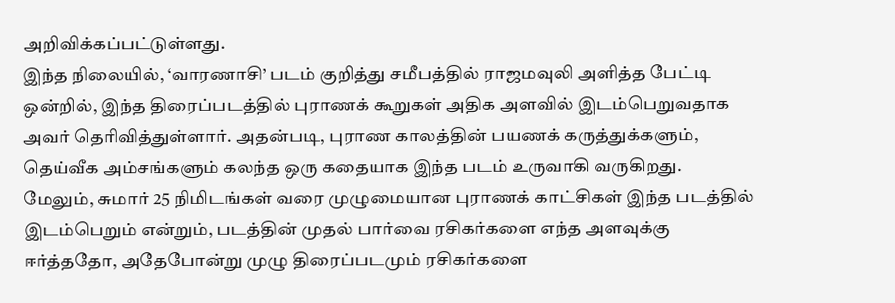அறிவிக்கப்பட்டுள்ளது.
இந்த நிலையில், ‘வாரணாசி’ படம் குறித்து சமீபத்தில் ராஜமவுலி அளித்த பேட்டி ஒன்றில், இந்த திரைப்படத்தில் புராணக் கூறுகள் அதிக அளவில் இடம்பெறுவதாக அவர் தெரிவித்துள்ளார். அதன்படி, புராண காலத்தின் பயணக் கருத்துக்களும், தெய்வீக அம்சங்களும் கலந்த ஒரு கதையாக இந்த படம் உருவாகி வருகிறது.
மேலும், சுமார் 25 நிமிடங்கள் வரை முழுமையான புராணக் காட்சிகள் இந்த படத்தில் இடம்பெறும் என்றும், படத்தின் முதல் பார்வை ரசிகர்களை எந்த அளவுக்கு ஈர்த்ததோ, அதேபோன்று முழு திரைப்படமும் ரசிகர்களை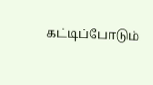கட்டிப்போடும்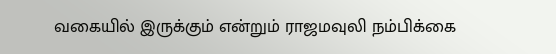வகையில் இருக்கும் என்றும் ராஜமவுலி நம்பிக்கை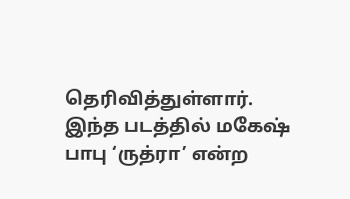தெரிவித்துள்ளார். இந்த படத்தில் மகேஷ் பாபு ‘ருத்ரா’ என்ற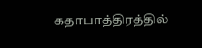கதாபாத்திரத்தில்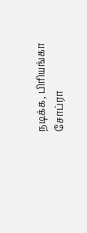நடிக்க, பிரியங்கா சோப்ரா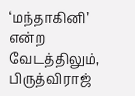‘மந்தாகினி’ என்ற வேடத்திலும், பிருத்விராஜ்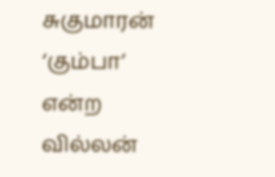சுகுமாரன் ‘கும்பா’ என்ற வில்லன்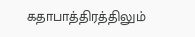கதாபாத்திரத்திலும்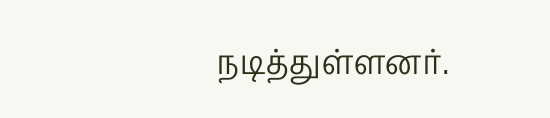நடித்துள்ளனர்.